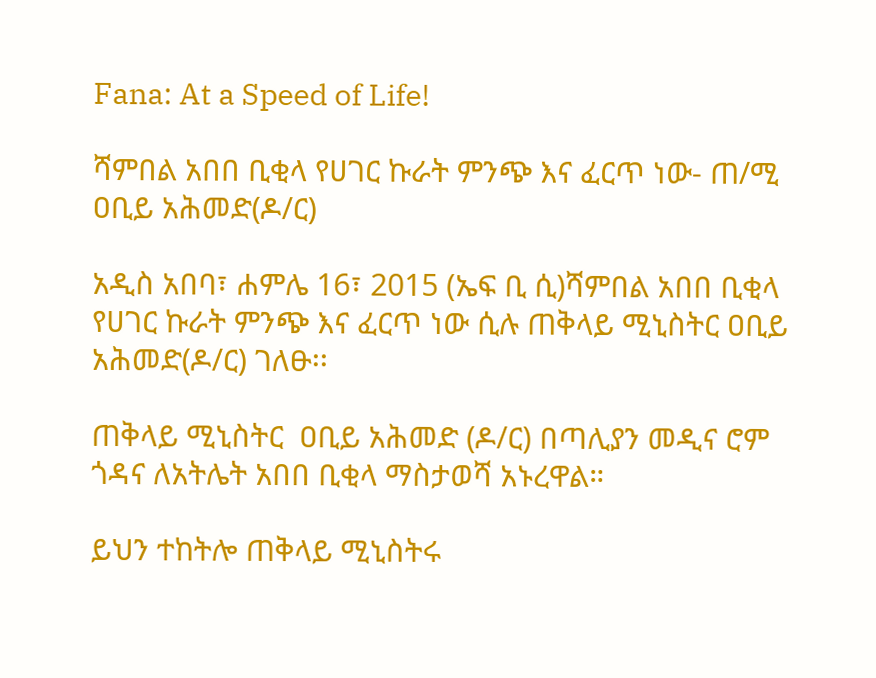Fana: At a Speed of Life!

ሻምበል አበበ ቢቂላ የሀገር ኩራት ምንጭ እና ፈርጥ ነው- ጠ/ሚ ዐቢይ አሕመድ(ዶ/ር)

አዲስ አበባ፣ ሐምሌ 16፣ 2015 (ኤፍ ቢ ሲ)ሻምበል አበበ ቢቂላ የሀገር ኩራት ምንጭ እና ፈርጥ ነው ሲሉ ጠቅላይ ሚኒስትር ዐቢይ አሕመድ(ዶ/ር) ገለፁ፡፡

ጠቅላይ ሚኒስትር  ዐቢይ አሕመድ (ዶ/ር) በጣሊያን መዲና ሮም ጎዳና ለአትሌት አበበ ቢቂላ ማስታወሻ አኑረዋል።

ይህን ተከትሎ ጠቅላይ ሚኒስትሩ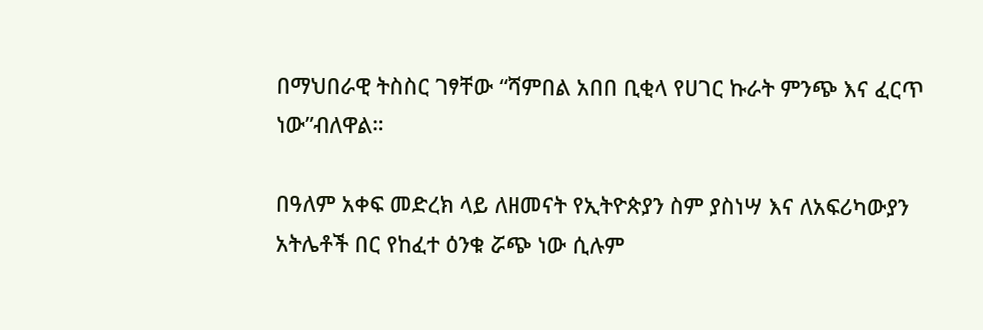በማህበራዊ ትስስር ገፃቸው “ሻምበል አበበ ቢቂላ የሀገር ኩራት ምንጭ እና ፈርጥ ነው”ብለዋል።

በዓለም አቀፍ መድረክ ላይ ለዘመናት የኢትዮጵያን ስም ያስነሣ እና ለአፍሪካውያን አትሌቶች በር የከፈተ ዕንቁ ሯጭ ነው ሲሉም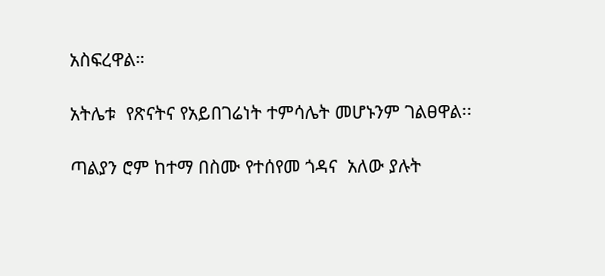አስፍረዋል።

አትሌቱ  የጽናትና የአይበገሬነት ተምሳሌት መሆኑንም ገልፀዋል፡፡

ጣልያን ሮም ከተማ በስሙ የተሰየመ ጎዳና  አለው ያሉት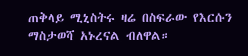ጠቅላይ ሚኒስትሩ ዛሬ በስፍራው የእርሱን ማስታወሻ አኑረናል ብለዋል።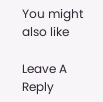You might also like

Leave A Reply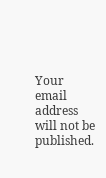Your email address will not be published.